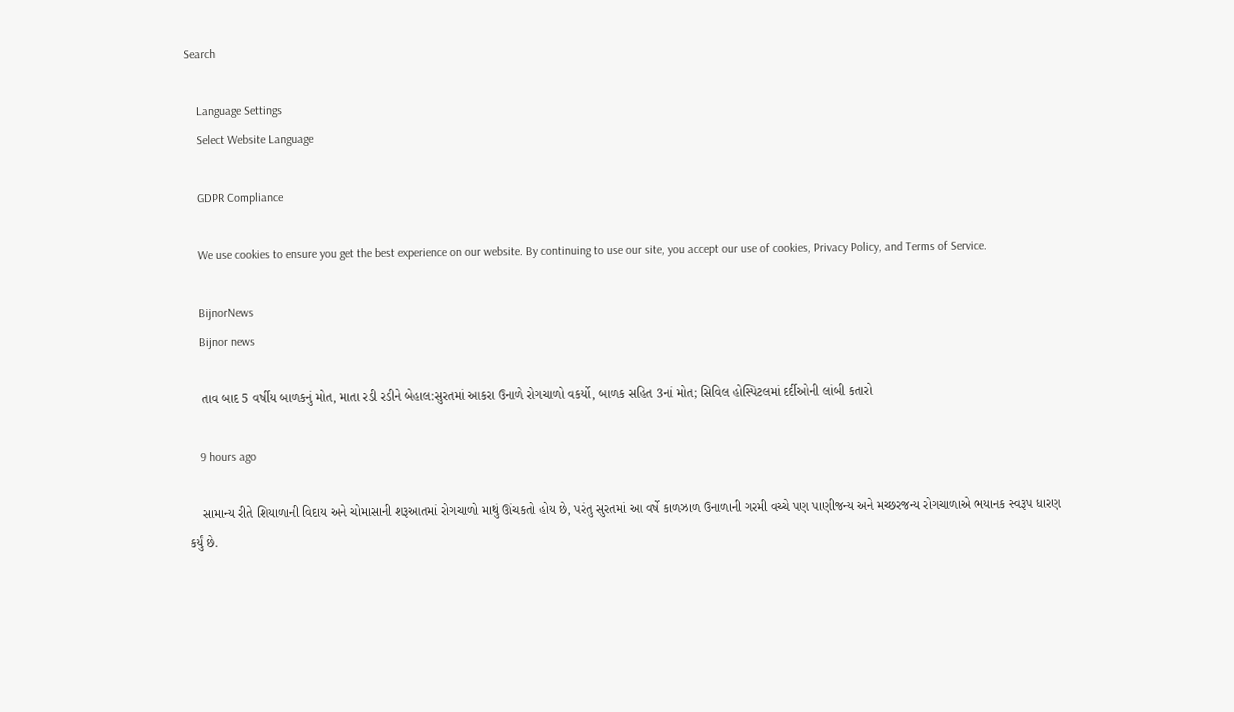Search

    Language Settings
    Select Website Language

    GDPR Compliance

    We use cookies to ensure you get the best experience on our website. By continuing to use our site, you accept our use of cookies, Privacy Policy, and Terms of Service.

    BijnorNews
    Bijnor news

    તાવ બાદ 5 વર્ષીય બાળકનું મોત, માતા રડી રડીને બેહાલ:સુરતમાં આકરા ઉનાળે રોગચાળો વકર્યો, બાળક સહિત 3નાં મોત; સિવિલ હોસ્પિટલમાં દર્દીઓની લાંબી કતારો

    9 hours ago

    સામાન્ય રીતે શિયાળાની વિદાય અને ચોમાસાની શરૂઆતમાં રોગચાળો માથું ઊંચકતો હોય છે, પરંતુ સુરતમાં આ વર્ષે કાળઝાળ ઉનાળાની ગરમી વચ્ચે પણ પાણીજન્ય અને મચ્છરજન્ય રોગચાળાએ ભયાનક સ્વરૂપ ધારણ કર્યું છે.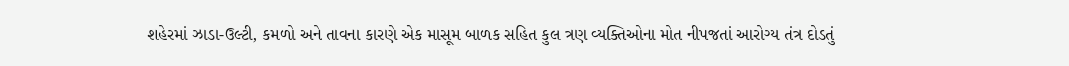શહેરમાં ઝાડા-ઉલ્ટી, કમળો અને તાવના કારણે એક માસૂમ બાળક સહિત કુલ ત્રણ વ્યક્તિઓના મોત નીપજતાં આરોગ્ય તંત્ર દોડતું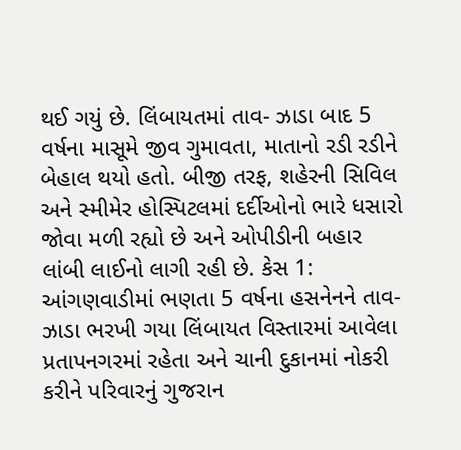થઈ ગયું છે. લિંબાયતમાં તાવ- ઝાડા બાદ 5 વર્ષના માસૂમે જીવ ગુમાવતા, માતાનો રડી રડીને બેહાલ થયો હતો. બીજી તરફ, શહેરની સિવિલ અને સ્મીમેર હોસ્પિટલમાં દર્દીઓનો ભારે ધસારો જોવા મળી રહ્યો છે અને ઓપીડીની બહાર લાંબી લાઈનો લાગી રહી છે. કેસ 1: આંગણવાડીમાં ભણતા 5 વર્ષના હસનેનને તાવ-ઝાડા ભરખી ગયા લિંબાયત વિસ્તારમાં આવેલા પ્રતાપનગરમાં રહેતા અને ચાની દુકાનમાં નોકરી કરીને પરિવારનું ગુજરાન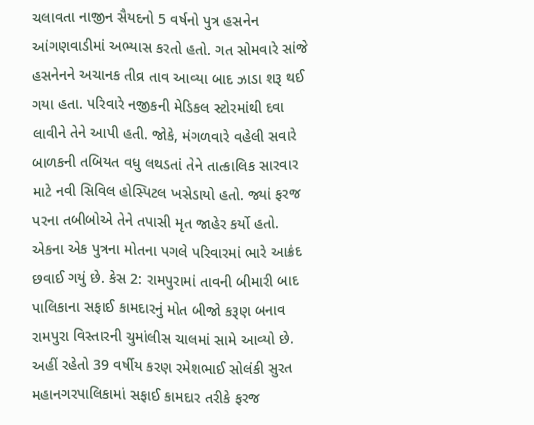ચલાવતા નાજીન સૈયદનો 5 વર્ષનો પુત્ર હસનેન આંગણવાડીમાં અભ્યાસ કરતો હતો. ગત સોમવારે સાંજે હસનેનને અચાનક તીવ્ર તાવ આવ્યા બાદ ઝાડા શરૂ થઈ ગયા હતા. પરિવારે નજીકની મેડિકલ સ્ટોરમાંથી દવા લાવીને તેને આપી હતી. જોકે, મંગળવારે વહેલી સવારે બાળકની તબિયત વધુ લથડતાં તેને તાત્કાલિક સારવાર માટે નવી સિવિલ હોસ્પિટલ ખસેડાયો હતો. જ્યાં ફરજ પરના તબીબોએ તેને તપાસી મૃત જાહેર કર્યો હતો. એકના એક પુત્રના મોતના પગલે પરિવારમાં ભારે આક્રંદ છવાઈ ગયું છે. કેસ 2: રામપુરામાં તાવની બીમારી બાદ પાલિકાના સફાઈ કામદારનું મોત બીજો કરૂણ બનાવ રામપુરા વિસ્તારની ચુમાંલીસ ચાલમાં સામે આવ્યો છે. અહીં રહેતો 39 વર્ષીય કરણ રમેશભાઈ સોલંકી સુરત મહાનગરપાલિકામાં સફાઈ કામદાર તરીકે ફરજ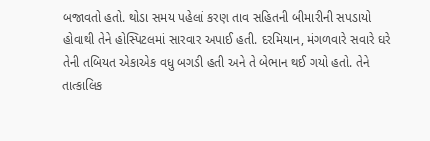બજાવતો હતો. થોડા સમય પહેલાં કરણ તાવ સહિતની બીમારીની સપડાયો હોવાથી તેને હોસ્પિટલમાં સારવાર અપાઈ હતી. દરમિયાન, મંગળવારે સવારે ઘરે તેની તબિયત એકાએક વધુ બગડી હતી અને તે બેભાન થઈ ગયો હતો. તેને તાત્કાલિક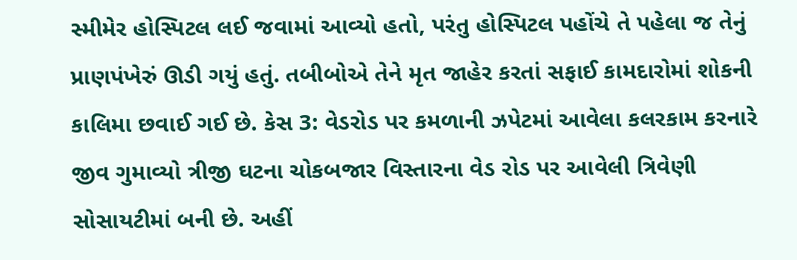સ્મીમેર હોસ્પિટલ લઈ જવામાં આવ્યો હતો, પરંતુ હોસ્પિટલ પહોંચે તે પહેલા જ તેનું પ્રાણપંખેરું ઊડી ગયું હતું. તબીબોએ તેને મૃત જાહેર કરતાં સફાઈ કામદારોમાં શોકની કાલિમા છવાઈ ગઈ છે. કેસ 3: વેડરોડ પર કમળાની ઝપેટમાં આવેલા કલરકામ કરનારે જીવ ગુમાવ્યો ત્રીજી ઘટના ચોકબજાર વિસ્તારના વેડ રોડ પર આવેલી ત્રિવેણી સોસાયટીમાં બની છે. અહીં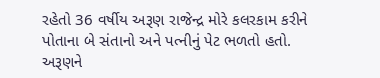રહેતો 36 વર્ષીય અરૂણ રાજેન્દ્ર મોરે કલરકામ કરીને પોતાના બે સંતાનો અને પત્નીનું પેટ ભળતો હતો. અરૂણને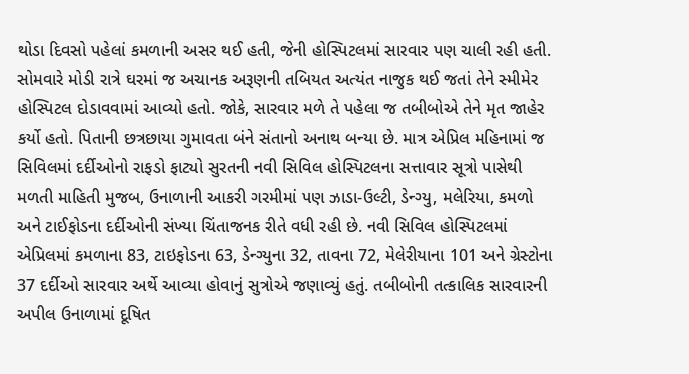થોડા દિવસો પહેલાં કમળાની અસર થઈ હતી, જેની હોસ્પિટલમાં સારવાર પણ ચાલી રહી હતી. સોમવારે મોડી રાત્રે ઘરમાં જ અચાનક અરૂણની તબિયત અત્યંત નાજુક થઈ જતાં તેને સ્મીમેર હોસ્પિટલ દોડાવવામાં આવ્યો હતો. જોકે, સારવાર મળે તે પહેલા જ તબીબોએ તેને મૃત જાહેર કર્યો હતો. પિતાની છત્રછાયા ગુમાવતા બંને સંતાનો અનાથ બન્યા છે. માત્ર એપ્રિલ મહિનામાં જ સિવિલમાં દર્દીઓનો રાફડો ફાટ્યો સુરતની નવી સિવિલ હોસ્પિટલના સત્તાવાર સૂત્રો પાસેથી મળતી માહિતી મુજબ, ઉનાળાની આકરી ગરમીમાં પણ ઝાડા-ઉલ્ટી, ડેન્ગ્યુ, મલેરિયા, કમળો અને ટાઈફોડના દર્દીઓની સંખ્યા ચિંતાજનક રીતે વધી રહી છે. નવી સિવિલ હોસ્પિટલમાં એપ્રિલમાં કમળાના 83, ટાઇફોડના 63, ડેન્ગ્યુના 32, તાવના 72, મેલેરીયાના 101 અને ગ્રેસ્ટોના 37 દર્દીઓ સારવાર અર્થે આવ્યા હોવાનું સુત્રોએ જણાવ્યું હતું. તબીબોની તત્કાલિક સારવારની અપીલ ઉનાળામાં દૂષિત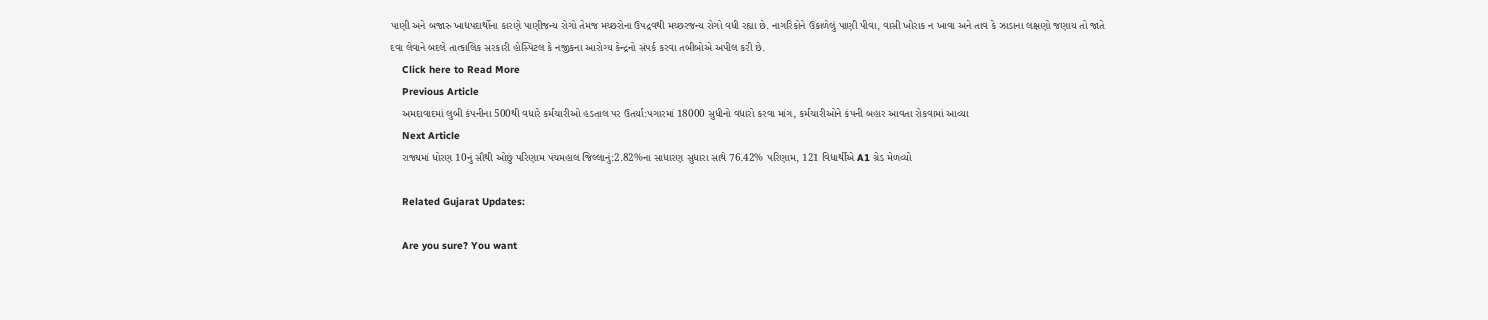પાણી અને બજારુ ખાદ્યપદાર્થોના કારણે પાણીજન્ય રોગો તેમજ મચ્છરોના ઉપદ્રવથી મચ્છરજન્ય રોગો વધી રહ્યા છે. નાગરિકોને ઉકાળેલું પાણી પીવા, વાસી ખોરાક ન ખાવા અને તાવ કે ઝાડાના લક્ષણો જણાય તો જાતે દવા લેવાને બદલે તાત્કાલિક સરકારી હોસ્પિટલ કે નજીકના આરોગ્ય કેન્દ્રનો સંપર્ક કરવા તબીબોએ અપીલ કરી છે.
    Click here to Read More
    Previous Article
    અમદાવાદમાં લુબી કંપનીના 500થી વધારે કર્મચારીઓ હડતાલ પર ઉતર્યા:પગારમાં 18000 સુધીનો વધારો કરવા માંગ, કર્મચારીઓને કંપની બહાર આવતા રોકવામાં આવ્યા
    Next Article
    રાજ્યમાં ધોરણ 10નું સૌથી ઓછું પરિણામ પંચમહાલ જિલ્લાનું:2.82%ના સાધારણ સુધારા સાથે 76.42% પરિણામ, 121 વિદ્યાર્થીએ A1 ગ્રેડ મેળવ્યો

    Related Gujarat Updates:

    Are you sure? You want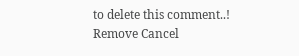to delete this comment..! Remove Cancel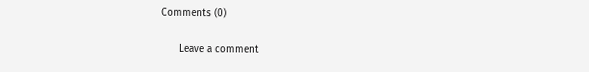Comments (0)

      Leave a comment